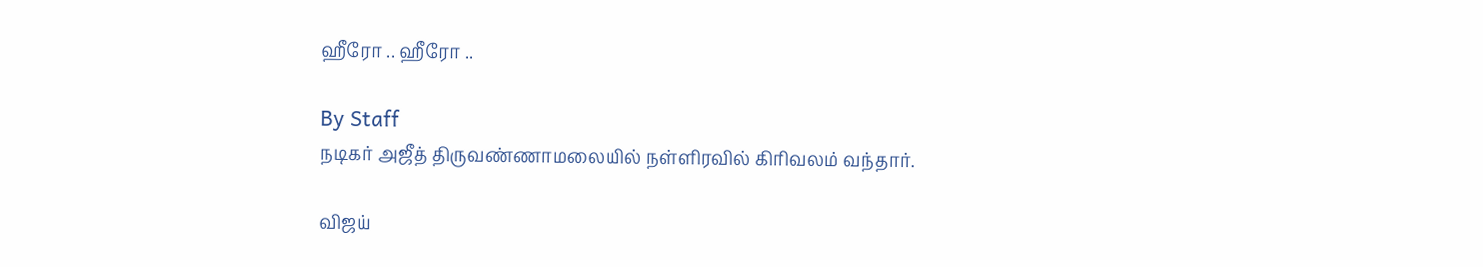ஹீரோ .. ஹீரோ ..

By Staff
நடிகர் அஜீத் திருவண்ணாமலையில் நள்ளிரவில் கிரிவலம் வந்தார்.

விஜய்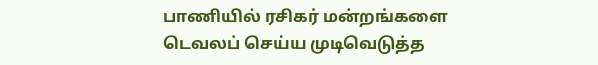பாணியில் ரசிகர் மன்றங்களை டெவலப் செய்ய முடிவெடுத்த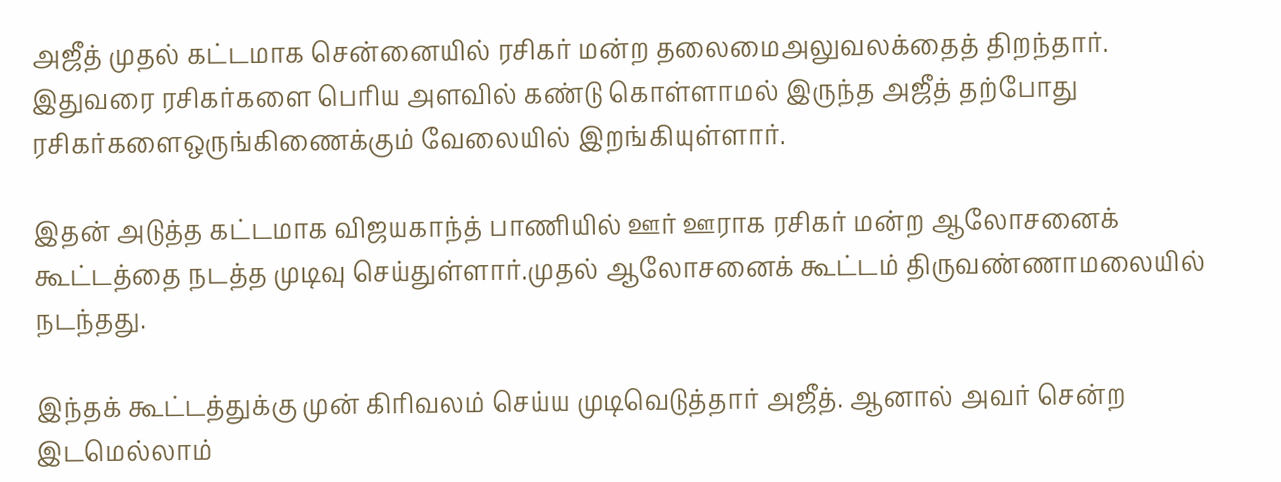அஜீத் முதல் கட்டமாக சென்னையில் ரசிகர் மன்ற தலைமைஅலுவலக்தைத் திறந்தார். இதுவரை ரசிகர்களை பெரிய அளவில் கண்டு கொள்ளாமல் இருந்த அஜீத் தற்போது ரசிகர்களைஒருங்கிணைக்கும் வேலையில் இறங்கியுள்ளார்.

இதன் அடுத்த கட்டமாக விஜயகாந்த் பாணியில் ஊர் ஊராக ரசிகர் மன்ற ஆலோசனைக் கூட்டத்தை நடத்த முடிவு செய்துள்ளார்.முதல் ஆலோசனைக் கூட்டம் திருவண்ணாமலையில் நடந்தது.

இந்தக் கூட்டத்துக்கு முன் கிரிவலம் செய்ய முடிவெடுத்தார் அஜீத். ஆனால் அவர் சென்ற இடமெல்லாம்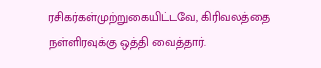ரசிகர்கள்முற்றுகையிட்டவே, கிரிவலத்தை நள்ளிரவுக்கு ஒத்தி வைத்தார்.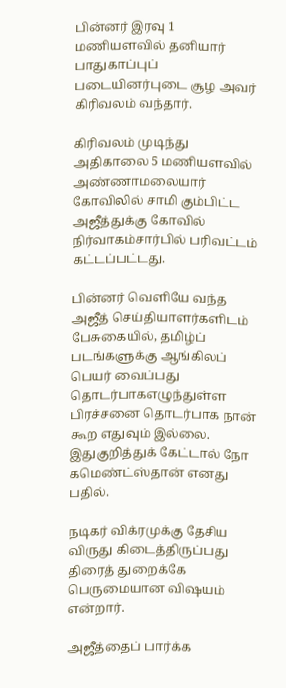பின்னர் இரவு 1 மணியளவில் தனியார் பாதுகாப்புப் படையினர்புடை சூழ அவர் கிரிவலம் வந்தார்.

கிரிவலம் முடிந்து அதிகாலை 5 மணியளவில் அண்ணாமலையார் கோவிலில் சாமி கும்பிட்ட அஜீத்துக்கு கோவில் நிர்வாகம்சார்பில் பரிவட்டம் கட்டப்பட்டது.

பின்னர் வெளியே வந்த அஜீத் செய்தியாளர்களிடம் பேசுகையில், தமிழ்ப் படங்களுக்கு ஆங்கிலப் பெயர் வைப்பது தொடர்பாகஎழுந்துள்ள பிரச்சனை தொடர்பாக நான் கூற எதுவும் இல்லை. இதுகுறித்துக் கேட்டால் நோ கமெண்ட்ஸ்தான் எனது பதில்.

நடிகர் விக்ரமுக்கு தேசிய விருது கிடைத்திருப்பது திரைத் துறைக்கே பெருமையான விஷயம் என்றார்.

அஜீத்தைப் பார்க்க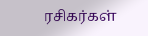ரசிகர்கள்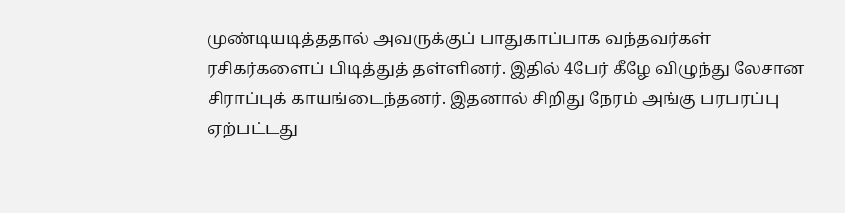முண்டியடித்ததால் அவருக்குப் பாதுகாப்பாக வந்தவர்கள் ரசிகர்களைப் பிடித்துத் தள்ளினர். இதில் 4பேர் கீழே விழுந்து லேசான சிராப்புக் காயங்டைந்தனர். இதனால் சிறிது நேரம் அங்கு பரபரப்பு ஏற்பட்டது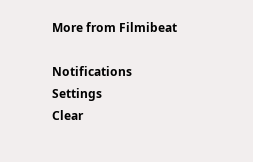More from Filmibeat

Notifications
Settings
Clear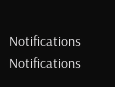Notifications
Notifications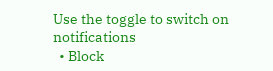Use the toggle to switch on notifications
  • Block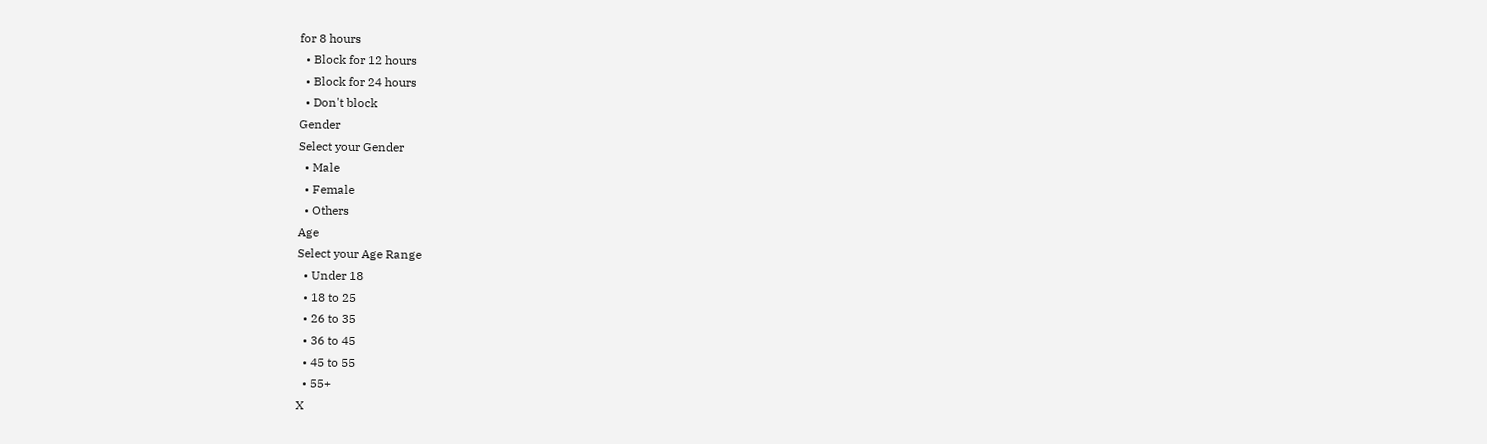for 8 hours
  • Block for 12 hours
  • Block for 24 hours
  • Don't block
Gender
Select your Gender
  • Male
  • Female
  • Others
Age
Select your Age Range
  • Under 18
  • 18 to 25
  • 26 to 35
  • 36 to 45
  • 45 to 55
  • 55+
X